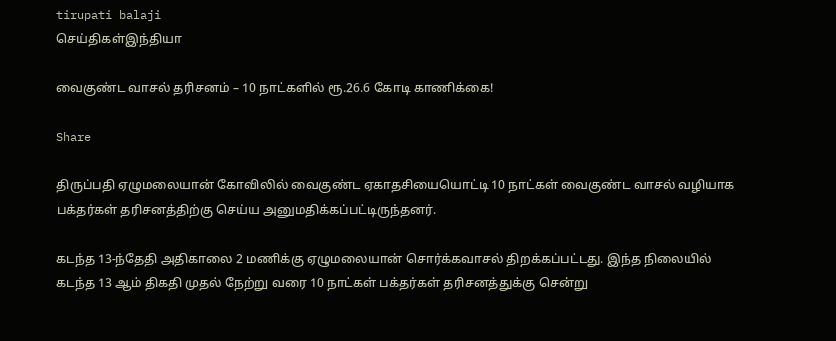tirupati balaji
செய்திகள்இந்தியா

வைகுண்ட வாசல் தரிசனம் – 10 நாட்களில் ரூ.26.6 கோடி காணிக்கை!

Share

திருப்பதி ஏழுமலையான் கோவிலில் வைகுண்ட ஏகாதசியையொட்டி 10 நாட்கள் வைகுண்ட வாசல் வழியாக பக்தர்கள் தரிசனத்திற்கு செய்ய அனுமதிக்கப்பட்டிருந்தனர்.

கடந்த 13-ந்தேதி அதிகாலை 2 மணிக்கு ஏழுமலையான் சொர்க்கவாசல் திறக்கப்பட்டது. இந்த நிலையில் கடந்த 13 ஆம் திகதி முதல் நேற்று வரை 10 நாட்கள் பக்தர்கள் தரிசனத்துக்கு சென்று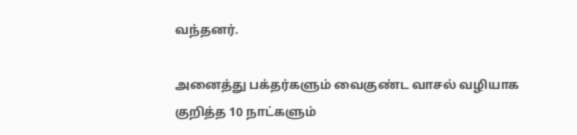வந்தனர்.

அனைத்து பக்தர்களும் வைகுண்ட வாசல் வழியாக குறித்த 10 நாட்களும்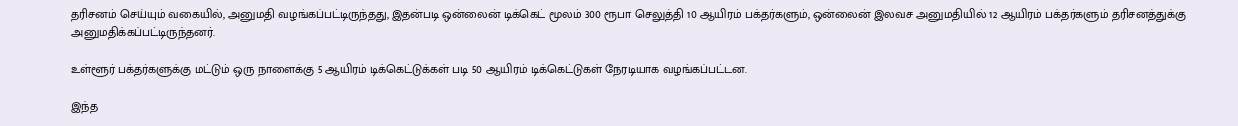தரிசனம் செய்யும் வகையில், அனுமதி வழங்கப்பட்டிருந்தது, இதன்படி ஒன்லைன் டிக்கெட் மூலம் 300 ரூபா செலுத்தி 10 ஆயிரம் பக்தர்களும், ஒன்லைன் இலவச அனுமதியில் 12 ஆயிரம் பக்தர்களும் தரிசனத்துக்கு அனுமதிக்கப்பட்டிருந்தனர்.

உள்ளூர் பக்தர்களுக்கு மட்டும் ஒரு நாளைக்கு 5 ஆயிரம் டிக்கெட்டுக்கள் படி 50 ஆயிரம் டிக்கெட்டுகள் நேரடியாக வழங்கப்பட்டன.

இந்த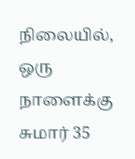நிலையில், ஒரு நாளைக்கு சுமார் 35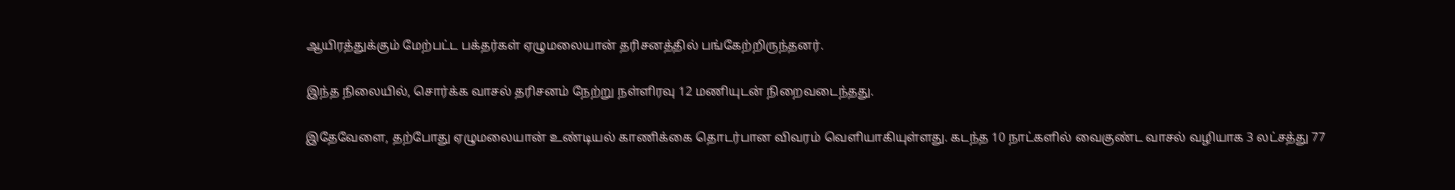ஆயிரத்துக்கும் மேற்பட்ட பக்தர்கள் ஏழுமலையான் தரிசனத்தில் பங்கேற்றிருந்தனர்.

இந்த நிலையில், சொர்க்க வாசல் தரிசனம் நேற்று நள்ளிரவு 12 மணியுடன் நிறைவடைந்தது.

இதேவேளை, தற்போது ஏழுமலையான் உண்டியல் காணிக்கை தொடர்பான விவரம் வெளியாகியுள்ளது. கடந்த 10 நாட்களில் வைகுண்ட வாசல் வழியாக 3 லட்சத்து 77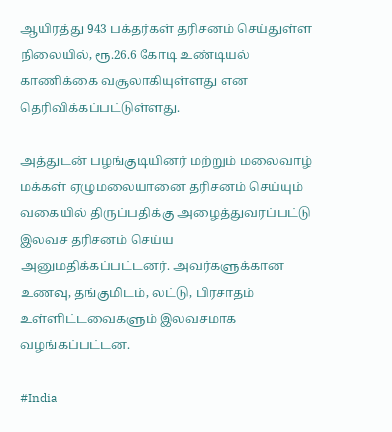ஆயிரத்து 943 பக்தர்கள் தரிசனம் செய்துள்ள நிலையில், ரூ.26.6 கோடி உண்டியல் காணிக்கை வசூலாகியுள்ளது என தெரிவிக்கப்பட்டுள்ளது.

அத்துடன் பழங்குடியினர் மற்றும் மலைவாழ் மக்கள் ஏழுமலையானை தரிசனம் செய்யும் வகையில் திருப்பதிக்கு அழைத்துவரப்பட்டு இலவச தரிசனம் செய்ய அனுமதிக்கப்பட்டனர். அவர்களுக்கான உணவு, தங்குமிடம், லட்டு, பிரசாதம் உள்ளிட்டவைகளும் இலவசமாக வழங்கப்பட்டன.

#India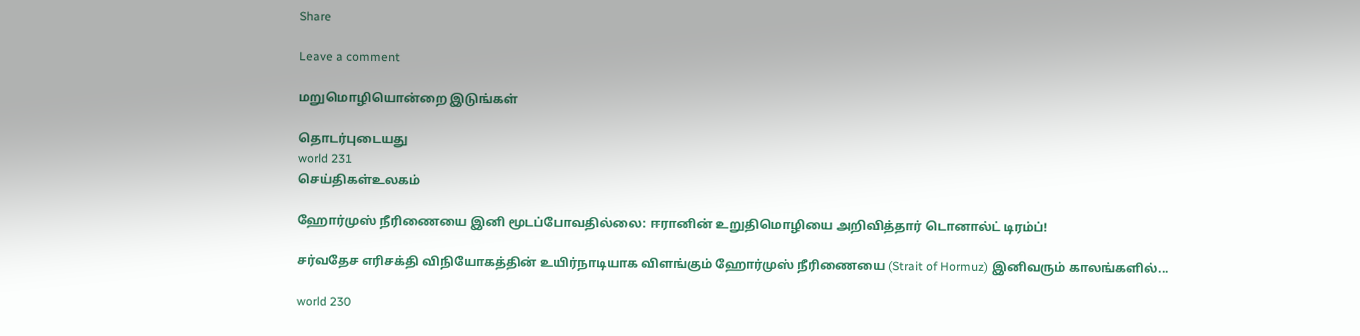Share

Leave a comment

மறுமொழியொன்றை இடுங்கள்

தொடர்புடையது
world 231
செய்திகள்உலகம்

ஹோர்முஸ் நீரிணையை இனி மூடப்போவதில்லை: ஈரானின் உறுதிமொழியை அறிவித்தார் டொனால்ட் டிரம்ப்!

சர்வதேச எரிசக்தி விநியோகத்தின் உயிர்நாடியாக விளங்கும் ஹோர்முஸ் நீரிணையை (Strait of Hormuz) இனிவரும் காலங்களில்...

world 230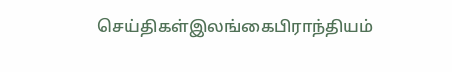செய்திகள்இலங்கைபிராந்தியம்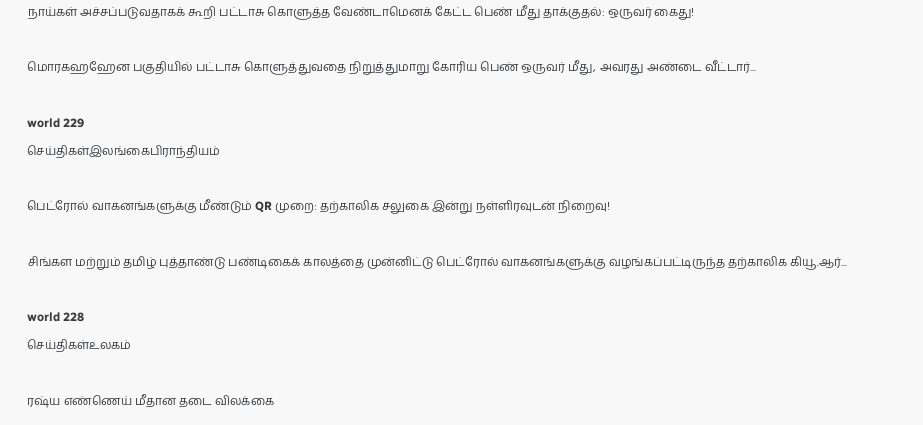நாய்கள் அச்சப்படுவதாகக் கூறி பட்டாசு கொளுத்த வேண்டாமெனக் கேட்ட பெண் மீது தாக்குதல்: ஒருவர் கைது!

மொரகஹஹேன பகுதியில் பட்டாசு கொளுத்துவதை நிறுத்துமாறு கோரிய பெண் ஒருவர் மீது, அவரது அண்டை வீட்டார்...

world 229
செய்திகள்இலங்கைபிராந்தியம்

பெட்ரோல் வாகனங்களுக்கு மீண்டும் QR முறை: தற்காலிக சலுகை இன்று நள்ளிரவுடன் நிறைவு!

சிங்கள மற்றும் தமிழ் புத்தாண்டு பண்டிகைக் காலத்தை முன்னிட்டு பெட்ரோல் வாகனங்களுக்கு வழங்கப்பட்டிருந்த தற்காலிக கியூ.ஆர்...

world 228
செய்திகள்உலகம்

ரஷ்ய எண்ணெய் மீதான தடை விலக்கை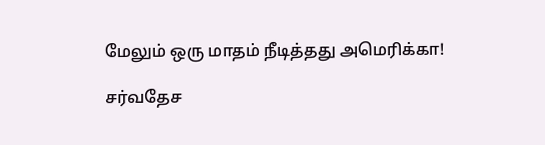மேலும் ஒரு மாதம் நீடித்தது அமெரிக்கா!

சர்வதேச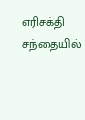எரிசக்தி சந்தையில்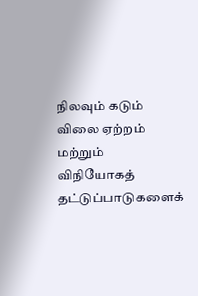நிலவும் கடும் விலை ஏற்றம் மற்றும் விநியோகத் தட்டுப்பாடுகளைக்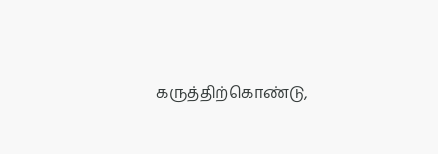கருத்திற்கொண்டு,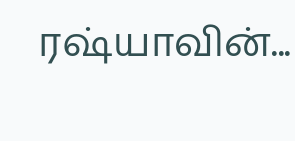ரஷ்யாவின்...